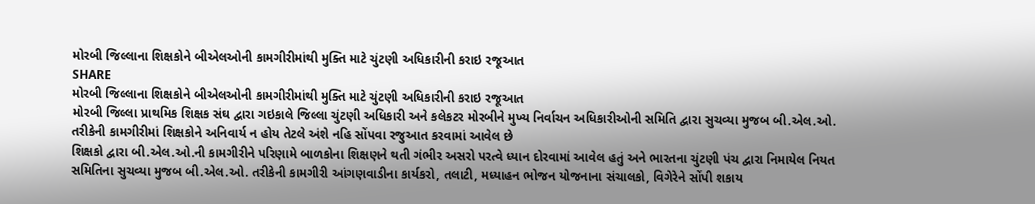મોરબી જિલ્લાના શિક્ષકોને બીએલઓની કામગીરીમાંથી મુક્તિ માટે ચુંટણી અધિકારીની કરાઇ રજૂઆત
SHARE
મોરબી જિલ્લાના શિક્ષકોને બીએલઓની કામગીરીમાંથી મુક્તિ માટે ચુંટણી અધિકારીની કરાઇ રજૂઆત
મોરબી જિલ્લા પ્રાથમિક શિક્ષક સંઘ દ્વારા ગઇકાલે જિલ્લા ચુંટણી અધિકારી અને કલેકટર મોરબીને મુખ્ય નિર્વાચન અધિકારીઓની સમિતિ દ્વારા સુચવ્યા મુજબ બી.એલ.ઓ. તરીકેની કામગીરીમાં શિક્ષકોને અનિવાર્ય ન હોય તેટલે અંશે નહિ સોંપવા રજુઆત કરવામાં આવેલ છે
શિક્ષકો દ્વારા બી.એલ.ઓ.ની કામગીરીને પરિણામે બાળકોના શિક્ષણને થતી ગંભીર અસરો પરત્વે ધ્યાન દોરવામાં આવેલ હતું અને ભારતના ચુંટણી પંચ દ્વારા નિમાયેલ નિયત સમિતિના સુચવ્યા મુજબ બી.એલ.ઓ. તરીકેની કામગીરી આંગણવાડીના કાર્યકરો, તલાટી, મધ્યાહન ભોજન યોજનાના સંચાલકો, વિગેરેને સોંપી શકાય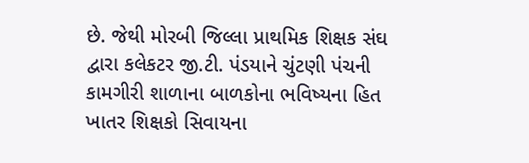છે. જેથી મોરબી જિલ્લા પ્રાથમિક શિક્ષક સંઘ દ્વારા કલેકટર જી.ટી. પંડયાને ચુંટણી પંચની કામગીરી શાળાના બાળકોના ભવિષ્યના હિત ખાતર શિક્ષકો સિવાયના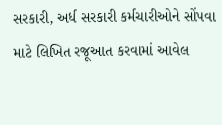સરકારી, અર્ધ સરકારી કર્મચારીઓને સોંપવા માટે લિખિત રજૂઆત કરવામાં આવેલ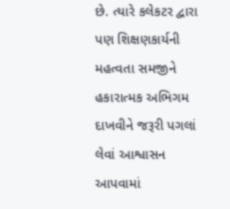છે. ત્યારે કલેકટર દ્વારા પણ શિક્ષણકાર્યની મહત્વતા સમજીને હકારાત્મક અભિગમ દાખવીને જરૂરી પગલાં લેવાં આશ્વાસન આપવામાં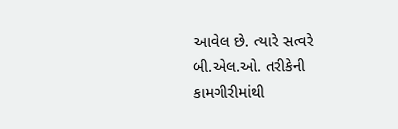આવેલ છે. ત્યારે સત્વરે બી.એલ.ઓ. તરીકેની કામગીરીમાંથી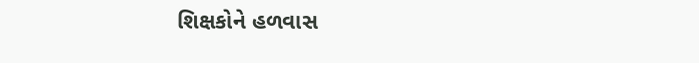શિક્ષકોને હળવાસ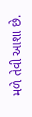મળે તેવી આશા છે.